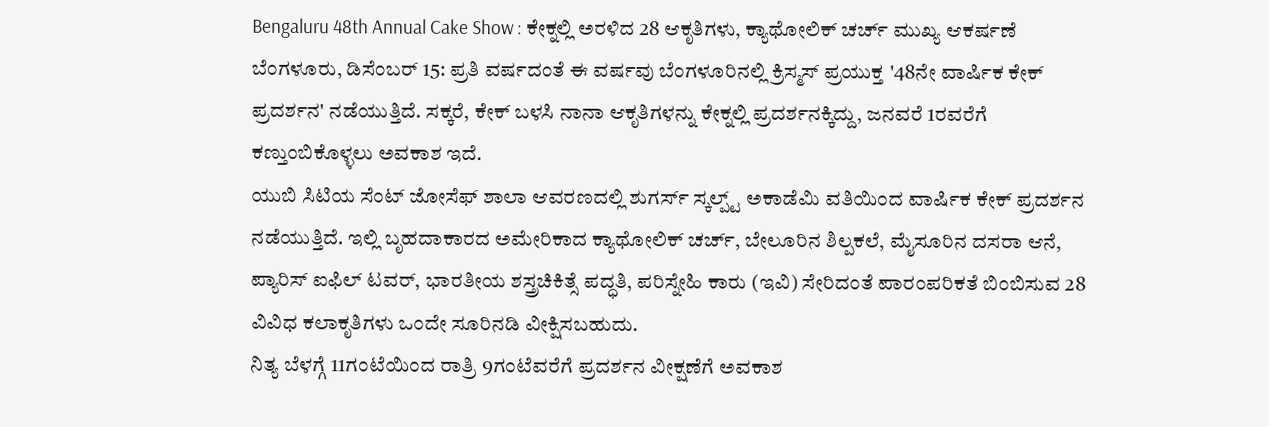Bengaluru 48th Annual Cake Show : ಕೇಕ್ನಲ್ಲಿ ಅರಳಿದ 28 ಆಕೃತಿಗಳು, ಕ್ಯಾಥೋಲಿಕ್ ಚರ್ಚ್ ಮುಖ್ಯ ಆಕರ್ಷಣೆ
ಬೆಂಗಳೂರು, ಡಿಸೆಂಬರ್ 15: ಪ್ರತಿ ವರ್ಷದಂತೆ ಈ ವರ್ಷವು ಬೆಂಗಳೂರಿನಲ್ಲಿ ಕ್ರಿಸ್ಮಸ್ ಪ್ರಯುಕ್ತ '48ನೇ ವಾರ್ಷಿಕ ಕೇಕ್ ಪ್ರದರ್ಶನ' ನಡೆಯುತ್ತಿದೆ. ಸಕ್ಕರೆ, ಕೇಕ್ ಬಳಸಿ ನಾನಾ ಆಕೃತಿಗಳನ್ನು ಕೇಕ್ನಲ್ಲಿ ಪ್ರದರ್ಶನಕ್ಕಿದ್ದು, ಜನವರೆ 1ರವರೆಗೆ ಕಣ್ತುಂಬಿಕೊಳ್ಳಲು ಅವಕಾಶ ಇದೆ.
ಯುಬಿ ಸಿಟಿಯ ಸೆಂಟ್ ಜೋಸೆಫ್ ಶಾಲಾ ಆವರಣದಲ್ಲಿ ಶುಗರ್ಸ್ ಸ್ಕಲ್ಪ್ಟ್ ಅಕಾಡೆಮಿ ವತಿಯಿಂದ ವಾರ್ಷಿಕ ಕೇಕ್ ಪ್ರದರ್ಶನ ನಡೆಯುತ್ತಿದೆ. ಇಲ್ಲಿ ಬೃಹದಾಕಾರದ ಅಮೇರಿಕಾದ ಕ್ಯಾಥೋಲಿಕ್ ಚರ್ಚ್, ಬೇಲೂರಿನ ಶಿಲ್ಪಕಲೆ, ಮೈಸೂರಿನ ದಸರಾ ಆನೆ, ಪ್ಯಾರಿಸ್ ಐಫಿಲ್ ಟವರ್, ಭಾರತೀಯ ಶಸ್ತ್ರಚಿಕಿತ್ಸೆ ಪದ್ಧತಿ, ಪರಿಸ್ನೇಹಿ ಕಾರು (ಇವಿ) ಸೇರಿದಂತೆ ಪಾರಂಪರಿಕತೆ ಬಿಂಬಿಸುವ 28 ವಿವಿಧ ಕಲಾಕೃತಿಗಳು ಒಂದೇ ಸೂರಿನಡಿ ವೀಕ್ಷಿಸಬಹುದು.
ನಿತ್ಯ ಬೆಳಗ್ಗೆ 11ಗಂಟೆಯಿಂದ ರಾತ್ರಿ 9ಗಂಟೆವರೆಗೆ ಪ್ರದರ್ಶನ ವೀಕ್ಷಣೆಗೆ ಅವಕಾಶ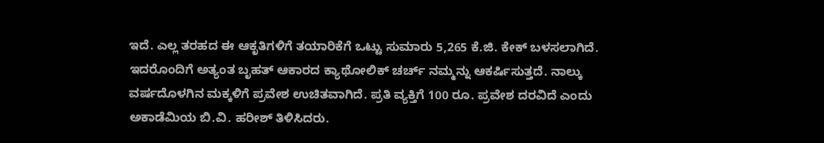ಇದೆ. ಎಲ್ಲ ತರಹದ ಈ ಆಕೃತಿಗಳಿಗೆ ತಯಾರಿಕೆಗೆ ಒಟ್ಟು ಸುಮಾರು 5,265 ಕೆ.ಜಿ. ಕೇಕ್ ಬಳಸಲಾಗಿದೆ. ಇದರೊಂದಿಗೆ ಅತ್ಯಂತ ಬೃಹತ್ ಆಕಾರದ ಕ್ಯಾಥೋಲಿಕ್ ಚರ್ಚ್ ನಮ್ಮನ್ನು ಆಕರ್ಷಿಸುತ್ತದೆ. ನಾಲ್ಕು ವರ್ಷದೊಳಗಿನ ಮಕ್ಕಳಿಗೆ ಪ್ರವೇಶ ಉಚಿತವಾಗಿದೆ. ಪ್ರತಿ ವ್ಯಕ್ತಿಗೆ 100 ರೂ. ಪ್ರವೇಶ ದರವಿದೆ ಎಂದು ಅಕಾಡೆಮಿಯ ಬಿ.ವಿ. ಹರೀಶ್ ತಿಳಿಸಿದರು.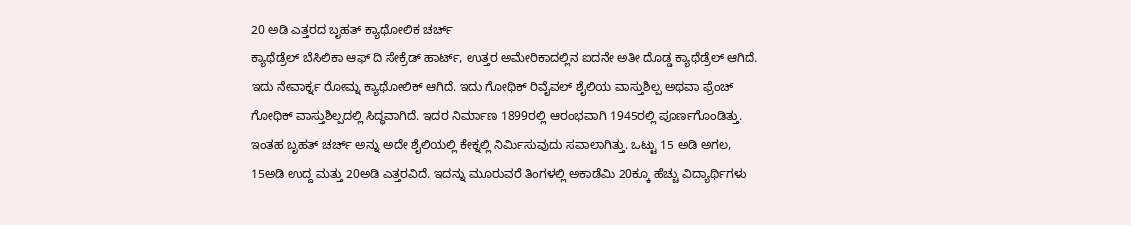20 ಅಡಿ ಎತ್ತರದ ಬೃಹತ್ ಕ್ಯಾಥೋಲಿಕ ಚರ್ಚ್
ಕ್ಯಾಥೆಡ್ರೆಲ್ ಬೆಸಿಲಿಕಾ ಆಫ್ ದಿ ಸೇಕ್ರೆಡ್ ಹಾರ್ಟ್, ಉತ್ತರ ಅಮೇರಿಕಾದಲ್ಲಿನ ಐದನೇ ಅತೀ ದೊಡ್ಡ ಕ್ಯಾಥೆಡ್ರೆಲ್ ಆಗಿದೆ. ಇದು ನೇವಾರ್ಕ್ನ ರೋಮ್ನ ಕ್ಯಾಥೋಲಿಕ್ ಆಗಿದೆ. ಇದು ಗೋಥಿಕ್ ರಿವೈವಲ್ ಶೈಲಿಯ ವಾಸ್ತುಶಿಲ್ಪ ಅಥವಾ ಫ್ರೆಂಚ್ ಗೋಥಿಕ್ ವಾಸ್ತುಶಿಲ್ಪದಲ್ಲಿ ಸಿದ್ಧವಾಗಿದೆ. ಇದರ ನಿರ್ಮಾಣ 1899ರಲ್ಲಿ ಆರಂಭವಾಗಿ 1945ರಲ್ಲಿ ಪೂರ್ಣಗೊಂಡಿತ್ತು. ಇಂತಹ ಬೃಹತ್ ಚರ್ಚ್ ಅನ್ನು ಅದೇ ಶೈಲಿಯಲ್ಲಿ ಕೇಕ್ನಲ್ಲಿ ನಿರ್ಮಿಸುವುದು ಸವಾಲಾಗಿತ್ತು. ಒಟ್ಟು 15 ಅಡಿ ಅಗಲ, 15ಅಡಿ ಉದ್ದ ಮತ್ತು 20ಅಡಿ ಎತ್ತರವಿದೆ. ಇದನ್ನು ಮೂರುವರೆ ತಿಂಗಳಲ್ಲಿ ಅಕಾಡೆಮಿ 20ಕ್ಕೂ ಹೆಚ್ಚು ವಿದ್ಯಾರ್ಥಿಗಳು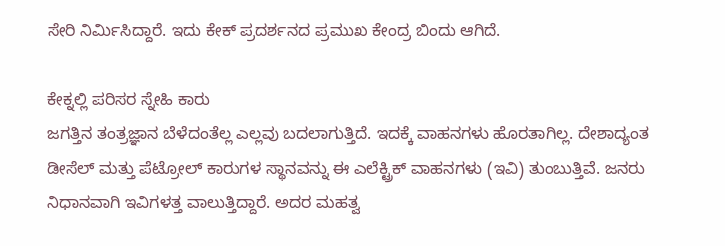ಸೇರಿ ನಿರ್ಮಿಸಿದ್ದಾರೆ. ಇದು ಕೇಕ್ ಪ್ರದರ್ಶನದ ಪ್ರಮುಖ ಕೇಂದ್ರ ಬಿಂದು ಆಗಿದೆ.

ಕೇಕ್ನಲ್ಲಿ ಪರಿಸರ ಸ್ನೇಹಿ ಕಾರು
ಜಗತ್ತಿನ ತಂತ್ರಜ್ಞಾನ ಬೆಳೆದಂತೆಲ್ಲ ಎಲ್ಲವು ಬದಲಾಗುತ್ತಿದೆ. ಇದಕ್ಕೆ ವಾಹನಗಳು ಹೊರತಾಗಿಲ್ಲ. ದೇಶಾದ್ಯಂತ ಡೀಸೆಲ್ ಮತ್ತು ಪೆಟ್ರೋಲ್ ಕಾರುಗಳ ಸ್ಥಾನವನ್ನು ಈ ಎಲೆಕ್ಟ್ರಿಕ್ ವಾಹನಗಳು (ಇವಿ) ತುಂಬುತ್ತಿವೆ. ಜನರು ನಿಧಾನವಾಗಿ ಇವಿಗಳತ್ತ ವಾಲುತ್ತಿದ್ದಾರೆ. ಅದರ ಮಹತ್ವ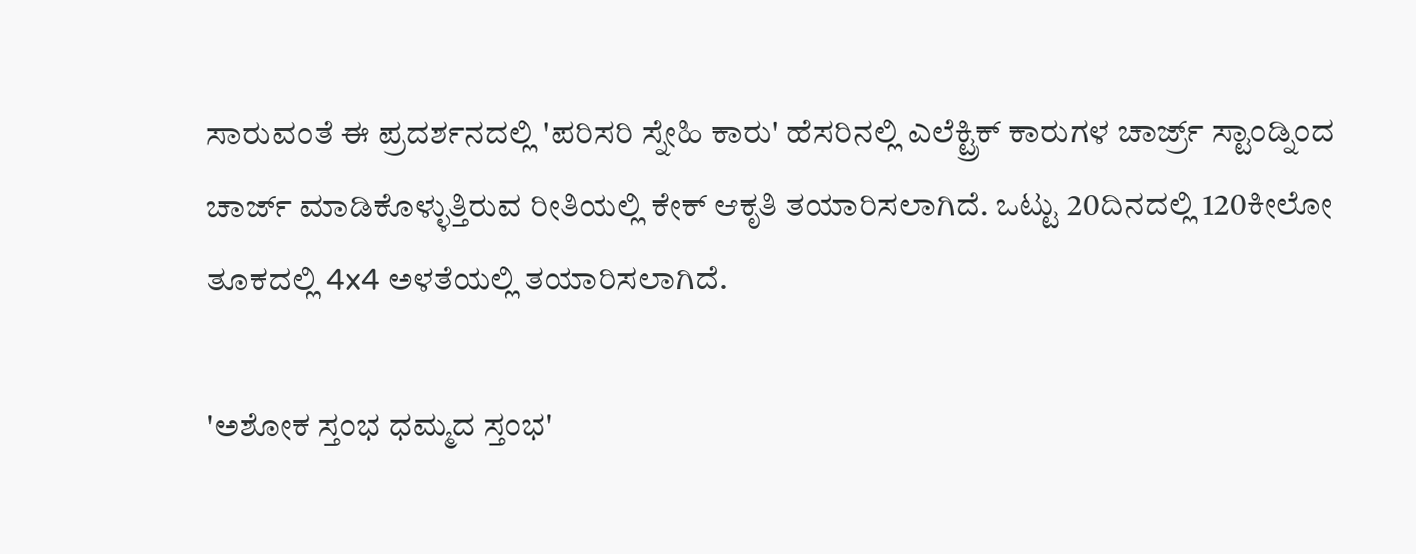ಸಾರುವಂತೆ ಈ ಪ್ರದರ್ಶನದಲ್ಲಿ 'ಪರಿಸರಿ ಸ್ನೇಹಿ ಕಾರು' ಹೆಸರಿನಲ್ಲಿ ಎಲೆಕ್ಟ್ರಿಕ್ ಕಾರುಗಳ ಚಾರ್ಜ್ರ್ ಸ್ಟಾಂಡ್ನಿಂದ ಚಾರ್ಜ್ ಮಾಡಿಕೊಳ್ಳುತ್ತಿರುವ ರೀತಿಯಲ್ಲಿ ಕೇಕ್ ಆಕೃತಿ ತಯಾರಿಸಲಾಗಿದೆ. ಒಟ್ಟು 20ದಿನದಲ್ಲಿ 120ಕೀಲೋ ತೂಕದಲ್ಲಿ 4x4 ಅಳತೆಯಲ್ಲಿ ತಯಾರಿಸಲಾಗಿದೆ.

'ಅಶೋಕ ಸ್ತಂಭ ಧಮ್ಮದ ಸ್ತಂಭ'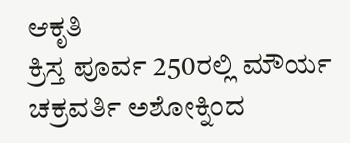ಆಕೃತಿ
ಕ್ರಿಸ್ತ ಪೂರ್ವ 250ರಲ್ಲಿ ಮೌರ್ಯ ಚಕ್ರವರ್ತಿ ಅಶೋಕ್ನಿಂದ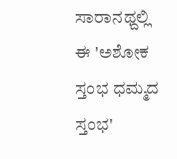ಸಾರಾನಥ್ದಲ್ಲಿ ಈ 'ಅಶೋಕ ಸ್ತಂಭ ಧಮ್ಮದ ಸ್ತಂಭ'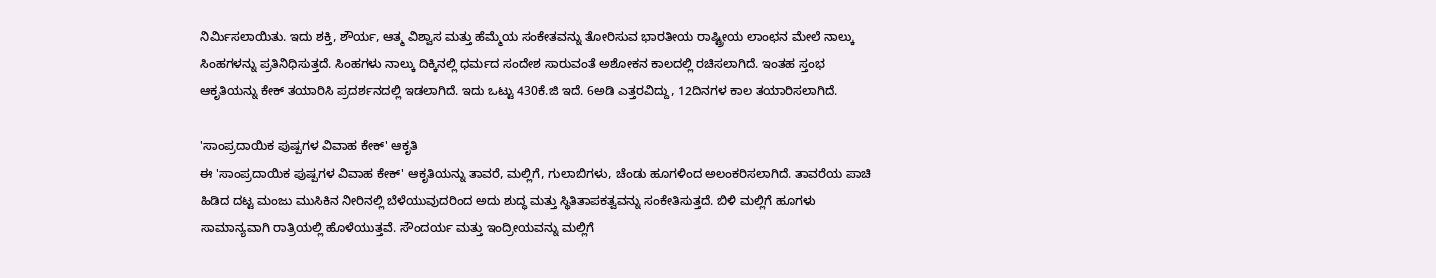ನಿರ್ಮಿಸಲಾಯಿತು. ಇದು ಶಕ್ತಿ, ಶೌರ್ಯ, ಆತ್ಮ ವಿಶ್ವಾಸ ಮತ್ತು ಹೆಮ್ಮೆಯ ಸಂಕೇತವನ್ನು ತೋರಿಸುವ ಭಾರತೀಯ ರಾಷ್ಟ್ರೀಯ ಲಾಂಛನ ಮೇಲೆ ನಾಲ್ಕು ಸಿಂಹಗಳನ್ನು ಪ್ರತಿನಿಧಿಸುತ್ತದೆ. ಸಿಂಹಗಳು ನಾಲ್ಕು ದಿಕ್ಕಿನಲ್ಲಿ ಧರ್ಮದ ಸಂದೇಶ ಸಾರುವಂತೆ ಅಶೋಕನ ಕಾಲದಲ್ಲಿ ರಚಿಸಲಾಗಿದೆ. ಇಂತಹ ಸ್ತಂಭ ಆಕೃತಿಯನ್ನು ಕೇಕ್ ತಯಾರಿಸಿ ಪ್ರದರ್ಶನದಲ್ಲಿ ಇಡಲಾಗಿದೆ. ಇದು ಒಟ್ಟು 430ಕೆ.ಜಿ ಇದೆ. 6ಅಡಿ ಎತ್ತರವಿದ್ದು, 12ದಿನಗಳ ಕಾಲ ತಯಾರಿಸಲಾಗಿದೆ.

'ಸಾಂಪ್ರದಾಯಿಕ ಪುಷ್ಪಗಳ ವಿವಾಹ ಕೇಕ್' ಆಕೃತಿ
ಈ 'ಸಾಂಪ್ರದಾಯಿಕ ಪುಷ್ಪಗಳ ವಿವಾಹ ಕೇಕ್' ಆಕೃತಿಯನ್ನು ತಾವರೆ, ಮಲ್ಲಿಗೆ, ಗುಲಾಬಿಗಳು, ಚೆಂಡು ಹೂಗಳಿಂದ ಅಲಂಕರಿಸಲಾಗಿದೆ. ತಾವರೆಯ ಪಾಚಿ ಹಿಡಿದ ದಟ್ಟ ಮಂಜು ಮುಸಿಕಿನ ನೀರಿನಲ್ಲಿ ಬೆಳೆಯುವುದರಿಂದ ಅದು ಶುದ್ಧ ಮತ್ತು ಸ್ಥಿತಿತಾಪಕತ್ವವನ್ನು ಸಂಕೇತಿಸುತ್ತದೆ. ಬಿಳಿ ಮಲ್ಲಿಗೆ ಹೂಗಳು ಸಾಮಾನ್ಯವಾಗಿ ರಾತ್ರಿಯಲ್ಲಿ ಹೊಳೆಯುತ್ತವೆ. ಸೌಂದರ್ಯ ಮತ್ತು ಇಂದ್ರೀಯವನ್ನು ಮಲ್ಲಿಗೆ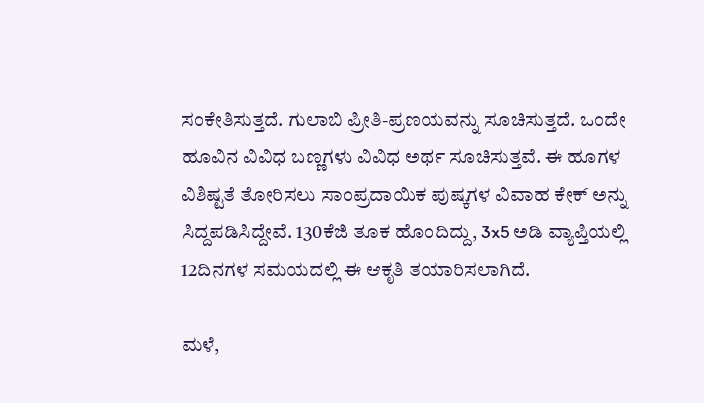ಸಂಕೇತಿಸುತ್ತದೆ. ಗುಲಾಬಿ ಪ್ರೀತಿ-ಪ್ರಣಯವನ್ನು ಸೂಚಿಸುತ್ತದೆ. ಒಂದೇ ಹೂವಿನ ವಿವಿಧ ಬಣ್ಣಗಳು ವಿವಿಧ ಅರ್ಥ ಸೂಚಿಸುತ್ತವೆ. ಈ ಹೂಗಳ ವಿಶಿಷ್ಟತೆ ತೋರಿಸಲು ಸಾಂಪ್ರದಾಯಿಕ ಪುಷ್ಕಗಳ ವಿವಾಹ ಕೇಕ್ ಅನ್ನು ಸಿದ್ದಪಡಿಸಿದ್ದೇವೆ. 130ಕೆಜಿ ತೂಕ ಹೊಂದಿದ್ದು, 3x5 ಅಡಿ ವ್ಯಾಪ್ತಿಯಲ್ಲಿ 12ದಿನಗಳ ಸಮಯದಲ್ಲಿ ಈ ಆಕೃತಿ ತಯಾರಿಸಲಾಗಿದೆ.

ಮಳೆ,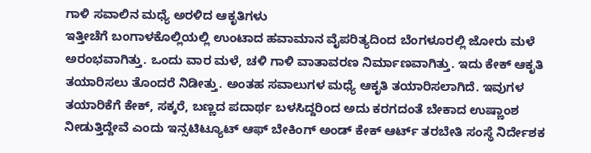ಗಾಳಿ ಸವಾಲಿನ ಮಧ್ಯೆ ಅರಳಿದ ಆಕೃತಿಗಳು
ಇತ್ತೀಚೆಗೆ ಬಂಗಾಳಕೊಲ್ಲಿಯಲ್ಲಿ ಉಂಟಾದ ಹವಾಮಾನ ವೈಪರಿತ್ಯದಿಂದ ಬೆಂಗಳೂರಲ್ಲಿ ಜೋರು ಮಳೆ ಅರಂಭವಾಗಿತ್ತು. ಒಂದು ವಾರ ಮಳೆ, ಚಳಿ ಗಾಳಿ ವಾತಾವರಣ ನಿರ್ಮಾಣವಾಗಿತ್ತು. ಇದು ಕೇಕ್ ಆಕೃತಿ ತಯಾರಿಸಲು ತೊಂದರೆ ನಿಡೀತ್ತು. ಅಂತಹ ಸವಾಲುಗಳ ಮಧ್ಯೆ ಆಕೃತಿ ತಯಾರಿಸಲಾಗಿದೆ. ಇವುಗಳ ತಯಾರಿಕೆಗೆ ಕೇಕ್, ಸಕ್ಕರೆ, ಬಣ್ಣದ ಪದಾರ್ಥ ಬಳಸಿದ್ದರಿಂದ ಅದು ಕರಗದಂತೆ ಬೇಕಾದ ಉಷ್ಣಾಂಶ ನೀಡುತ್ತಿದ್ದೇವೆ ಎಂದು ಇನ್ಸಟಿಟ್ಯೂಟ್ ಆಫ್ ಬೇಕಿಂಗ್ ಅಂಡ್ ಕೇಕ್ ಆರ್ಟ್ ತರಬೇತಿ ಸಂಸ್ಥೆ ನಿರ್ದೇಶಕ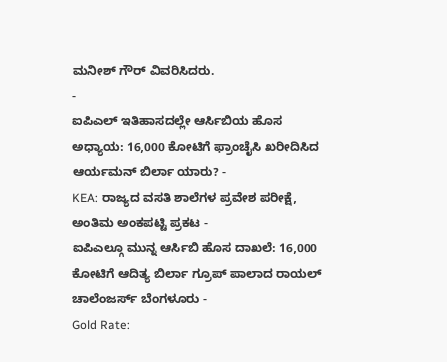ಮನೀಶ್ ಗೌರ್ ವಿವರಿಸಿದರು.
-
ಐಪಿಎಲ್ ಇತಿಹಾಸದಲ್ಲೇ ಆರ್ಸಿಬಿಯ ಹೊಸ ಅಧ್ಯಾಯ: 16,000 ಕೋಟಿಗೆ ಫ್ರಾಂಚೈಸಿ ಖರೀದಿಸಿದ ಆರ್ಯಮನ್ ಬಿರ್ಲಾ ಯಾರು? -
KEA: ರಾಜ್ಯದ ವಸತಿ ಶಾಲೆಗಳ ಪ್ರವೇಶ ಪರೀಕ್ಷೆ, ಅಂತಿಮ ಅಂಕಪಟ್ಟಿ ಪ್ರಕಟ -
ಐಪಿಎಲ್ಗೂ ಮುನ್ನ ಆರ್ಸಿಬಿ ಹೊಸ ದಾಖಲೆ: 16,000 ಕೋಟಿಗೆ ಆದಿತ್ಯ ಬಿರ್ಲಾ ಗ್ರೂಪ್ ಪಾಲಾದ ರಾಯಲ್ ಚಾಲೆಂಜರ್ಸ್ ಬೆಂಗಳೂರು -
Gold Rate: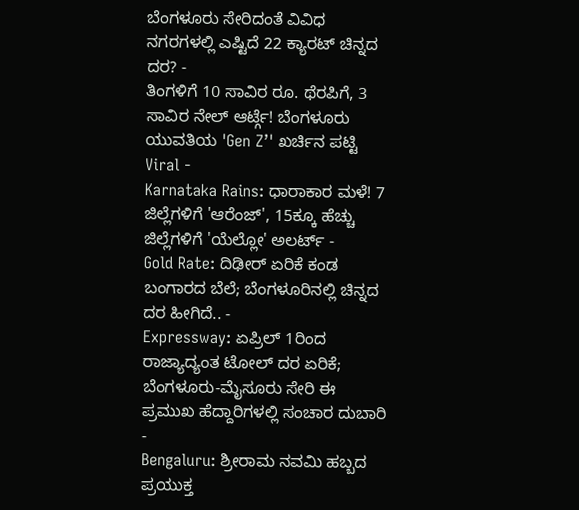ಬೆಂಗಳೂರು ಸೇರಿದಂತೆ ವಿವಿಧ ನಗರಗಳಲ್ಲಿ ಎಷ್ಟಿದೆ 22 ಕ್ಯಾರಟ್ ಚಿನ್ನದ ದರ? -
ತಿಂಗಳಿಗೆ 10 ಸಾವಿರ ರೂ. ಥೆರಪಿಗೆ, 3 ಸಾವಿರ ನೇಲ್ ಆರ್ಟ್ಗೆ! ಬೆಂಗಳೂರು ಯುವತಿಯ 'Gen Z’' ಖರ್ಚಿನ ಪಟ್ಟಿ Viral -
Karnataka Rains: ಧಾರಾಕಾರ ಮಳೆ! 7 ಜಿಲ್ಲೆಗಳಿಗೆ 'ಆರೆಂಜ್', 15ಕ್ಕೂ ಹೆಚ್ಚು ಜಿಲ್ಲೆಗಳಿಗೆ 'ಯೆಲ್ಲೋ' ಅಲರ್ಟ್ -
Gold Rate: ದಿಢೀರ್ ಏರಿಕೆ ಕಂಡ ಬಂಗಾರದ ಬೆಲೆ; ಬೆಂಗಳೂರಿನಲ್ಲಿ ಚಿನ್ನದ ದರ ಹೀಗಿದೆ.. -
Expressway: ಏಪ್ರಿಲ್ 1ರಿಂದ ರಾಜ್ಯಾದ್ಯಂತ ಟೋಲ್ ದರ ಏರಿಕೆ; ಬೆಂಗಳೂರು-ಮೈಸೂರು ಸೇರಿ ಈ ಪ್ರಮುಖ ಹೆದ್ದಾರಿಗಳಲ್ಲಿ ಸಂಚಾರ ದುಬಾರಿ -
Bengaluru: ಶ್ರೀರಾಮ ನವಮಿ ಹಬ್ಬದ ಪ್ರಯುಕ್ತ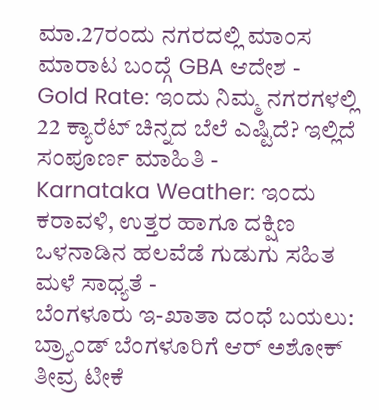ಮಾ.27ರಂದು ನಗರದಲ್ಲಿ ಮಾಂಸ ಮಾರಾಟ ಬಂದ್ಗೆ GBA ಆದೇಶ -
Gold Rate: ಇಂದು ನಿಮ್ಮ ನಗರಗಳಲ್ಲಿ 22 ಕ್ಯಾರೆಟ್ ಚಿನ್ನದ ಬೆಲೆ ಎಷ್ಟಿದೆ? ಇಲ್ಲಿದೆ ಸಂಪೂರ್ಣ ಮಾಹಿತಿ -
Karnataka Weather: ಇಂದು ಕರಾವಳಿ, ಉತ್ತರ ಹಾಗೂ ದಕ್ಷಿಣ ಒಳನಾಡಿನ ಹಲವೆಡೆ ಗುಡುಗು ಸಹಿತ ಮಳೆ ಸಾಧ್ಯತೆ -
ಬೆಂಗಳೂರು ಇ-ಖಾತಾ ದಂಧೆ ಬಯಲು: ಬ್ರ್ಯಾಂಡ್ ಬೆಂಗಳೂರಿಗೆ ಆರ್ ಅಶೋಕ್ ತೀವ್ರ ಟೀಕೆ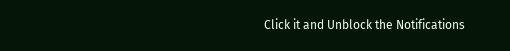Click it and Unblock the Notifications